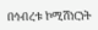በኅብረቱ ኮሚሽነርነት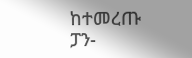ከተመረጡ ፓን-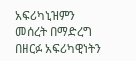አፍሪካኒዝምን መሰረት በማድረግ በዘርፉ አፍሪካዊነትን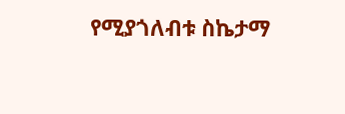የሚያጎለብቱ ስኬታማ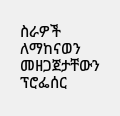ስራዎች ለማከናወን መዘጋጀታቸውን ፕሮፌሰር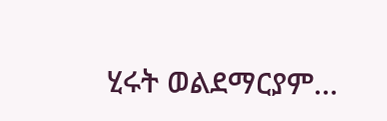ሂሩት ወልደማርያም…